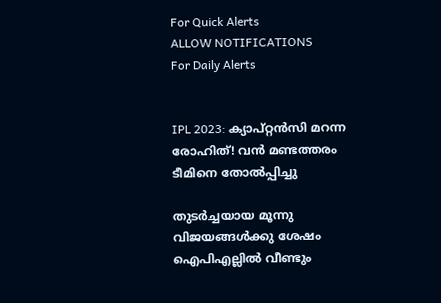For Quick Alerts
ALLOW NOTIFICATIONS
For Daily Alerts


IPL 2023: ക്യാപ്റ്റന്‍സി മറന്ന രോഹിത്! വന്‍ മണ്ടത്തരം ടീമിനെ തോല്‍പ്പിച്ചു

തുടര്‍ച്ചയായ മൂന്നു വിജയങ്ങള്‍ക്കു ശേഷം ഐപിഎല്ലില്‍ വീണ്ടും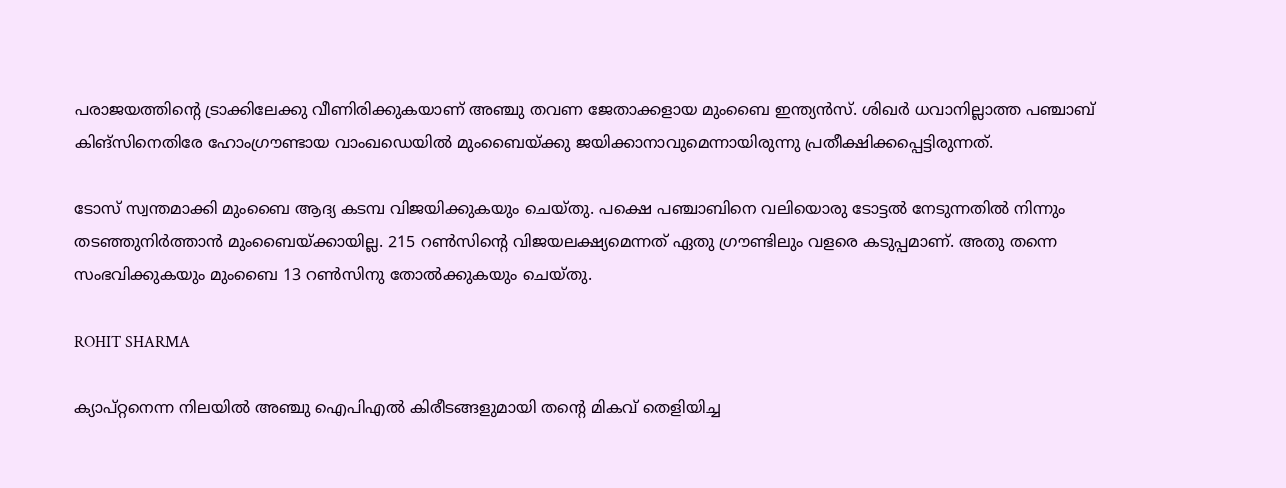പരാജയത്തിന്റെ ട്രാക്കിലേക്കു വീണിരിക്കുകയാണ് അഞ്ചു തവണ ജേതാക്കളായ മുംബൈ ഇന്ത്യന്‍സ്. ശിഖര്‍ ധവാനില്ലാത്ത പഞ്ചാബ് കിങ്‌സിനെതിരേ ഹോംഗ്രൗണ്ടായ വാംഖഡെയില്‍ മുംബൈയ്ക്കു ജയിക്കാനാവുമെന്നായിരുന്നു പ്രതീക്ഷിക്കപ്പെട്ടിരുന്നത്.

ടോസ് സ്വന്തമാക്കി മുംബൈ ആദ്യ കടമ്പ വിജയിക്കുകയും ചെയ്തു. പക്ഷെ പഞ്ചാബിനെ വലിയൊരു ടോട്ടല്‍ നേടുന്നതില്‍ നിന്നും തടഞ്ഞുനിര്‍ത്താന്‍ മുംബൈയ്ക്കായില്ല. 215 റണ്‍സിന്റെ വിജയലക്ഷ്യമെന്നത് ഏതു ഗ്രൗണ്ടിലും വളരെ കടുപ്പമാണ്. അതു തന്നെ സംഭവിക്കുകയും മുംബൈ 13 റണ്‍സിനു തോല്‍ക്കുകയും ചെയ്തു.

ROHIT SHARMA

ക്യാപ്റ്റനെന്ന നിലയില്‍ അഞ്ചു ഐപിഎല്‍ കിരീടങ്ങളുമായി തന്റെ മികവ് തെളിയിച്ച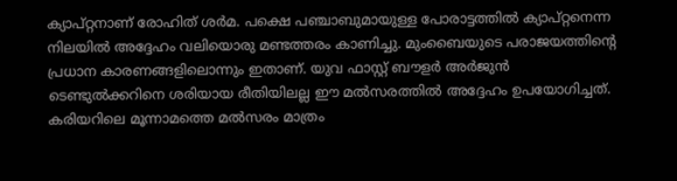ക്യാപ്റ്റനാണ് രോഹിത് ശര്‍മ. പക്ഷെ പഞ്ചാബുമായുള്ള പോരാട്ടത്തില്‍ ക്യാപ്റ്റനെന്ന നിലയില്‍ അദ്ദേഹം വലിയൊരു മണ്ടത്തരം കാണിച്ചു. മുംബൈയുടെ പരാജയത്തിന്റെ പ്രധാന കാരണങ്ങളിലൊന്നും ഇതാണ്. യുവ ഫാസ്റ്റ് ബൗളര്‍ അര്‍ജുന്‍ ടെണ്ടുല്‍ക്കറിനെ ശരിയായ രീതിയിലല്ല ഈ മല്‍സരത്തില്‍ അദ്ദേഹം ഉപയോഗിച്ചത്. കരിയറിലെ മൂന്നാമത്തെ മല്‍സരം മാത്രം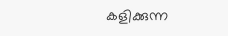കളിക്കുന്ന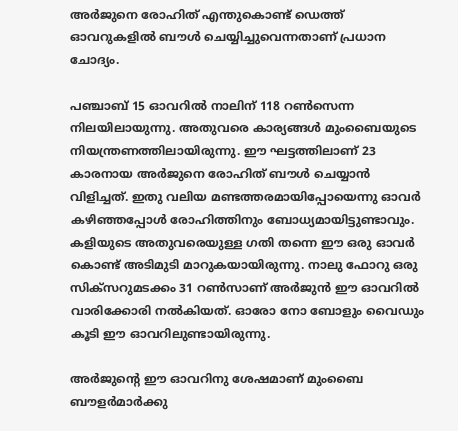അര്‍ജുനെ രോഹിത് എന്തുകൊണ്ട് ഡെത്ത് ഓവറുകളില്‍ ബൗള്‍ ചെയ്യിച്ചുവെന്നതാണ് പ്രധാന ചോദ്യം.

പഞ്ചാബ് 15 ഓവറില്‍ നാലിന് 118 റണ്‍സെന്ന നിലയിലായുന്നു. അതുവരെ കാര്യങ്ങള്‍ മുംബൈയുടെ നിയന്ത്രണത്തിലായിരുന്നു. ഈ ഘട്ടത്തിലാണ് 23 കാരനായ അര്‍ജുനെ രോഹിത് ബൗള്‍ ചെയ്യാന്‍ വിളിച്ചത്. ഇതു വലിയ മണ്ടത്തരമായിപ്പോയെന്നു ഓവര്‍ കഴിഞ്ഞപ്പോള്‍ രോഹിത്തിനും ബോധ്യമായിട്ടുണ്ടാവും. കളിയുടെ അതുവരെയുള്ള ഗതി തന്നെ ഈ ഒരു ഓവര്‍ കൊണ്ട് അടിമുടി മാറുകയായിരുന്നു. നാലു ഫോറു ഒരു സിക്‌സറുമടക്കം 31 റണ്‍സാണ് അര്‍ജുന്‍ ഈ ഓവറില്‍ വാരിക്കോരി നല്‍കിയത്. ഓരോ നോ ബോളും വൈഡും കൂടി ഈ ഓവറിലുണ്ടായിരുന്നു.

അര്‍ജുന്റെ ഈ ഓവറിനു ശേഷമാണ് മുംബൈ ബൗളര്‍മാര്‍ക്കു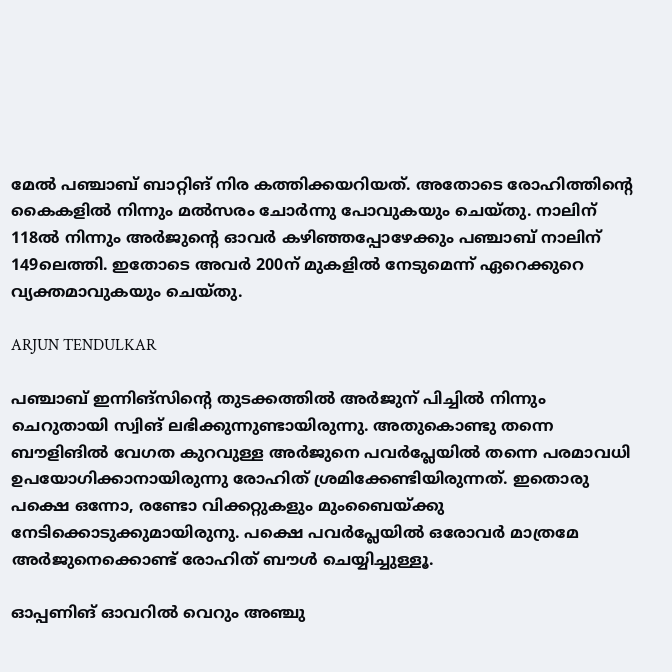മേല്‍ പഞ്ചാബ് ബാറ്റിങ് നിര കത്തിക്കയറിയത്. അതോടെ രോഹിത്തിന്റെ കൈകളില്‍ നിന്നും മല്‍സരം ചോര്‍ന്നു പോവുകയും ചെയ്തു. നാലിന് 118ല്‍ നിന്നും അര്‍ജുന്റെ ഓവര്‍ കഴിഞ്ഞപ്പോഴേക്കും പഞ്ചാബ് നാലിന് 149ലെത്തി. ഇതോടെ അവര്‍ 200ന് മുകളില്‍ നേടുമെന്ന് ഏറെക്കുറെ വ്യക്തമാവുകയും ചെയ്തു.

ARJUN TENDULKAR

പഞ്ചാബ് ഇന്നിങ്‌സിന്റെ തുടക്കത്തില്‍ അര്‍ജുന് പിച്ചില്‍ നിന്നും ചെറുതായി സ്വിങ് ലഭിക്കുന്നുണ്ടായിരുന്നു. അതുകൊണ്ടു തന്നെ ബൗളിങില്‍ വേഗത കുറവുള്ള അര്‍ജുനെ പവര്‍പ്ലേയില്‍ തന്നെ പരമാവധി ഉപയോഗിക്കാനായിരുന്നു രോഹിത് ശ്രമിക്കേണ്ടിയിരുന്നത്. ഇതൊരു പക്ഷെ ഒന്നോ, രണ്ടോ വിക്കറ്റുകളും മുംബൈയ്ക്കു നേടിക്കൊടുക്കുമായിരുനു. പക്ഷെ പവര്‍പ്ലേയില്‍ ഒരോവര്‍ മാത്രമേ അര്‍ജുനെക്കൊണ്ട് രോഹിത് ബൗള്‍ ചെയ്യിച്ചുള്ളൂ.

ഓപ്പണിങ് ഓവറില്‍ വെറും അഞ്ചു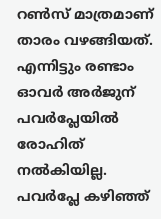റണ്‍സ് മാത്രമാണ് താരം വഴങ്ങിയത്. എന്നിട്ടും രണ്ടാം ഓവര്‍ അര്‍ജുന് പവര്‍പ്ലേയില്‍ രോഹിത് നല്‍കിയില്ല. പവര്‍പ്ലേ കഴിഞ്ഞ്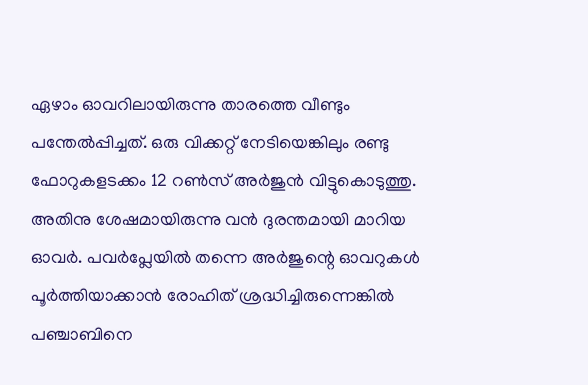ഏഴാം ഓവറിലായിരുന്നു താരത്തെ വീണ്ടും പന്തേല്‍പ്പിച്ചത്. ഒരു വിക്കറ്റ് നേടിയെങ്കിലും രണ്ടു ഫോറുകളടക്കം 12 റണ്‍സ് അര്‍ജുന്‍ വിട്ടുകൊടുത്തു. അതിനു ശേഷമായിരുന്നു വന്‍ ദുരന്തമായി മാറിയ ഓവര്‍. പവര്‍പ്ലേയില്‍ തന്നെ അര്‍ജുന്റെ ഓവറുകള്‍ പൂര്‍ത്തിയാക്കാന്‍ രോഹിത് ശ്രദ്ധിച്ചിരുന്നെങ്കില്‍ പഞ്ചാബിനെ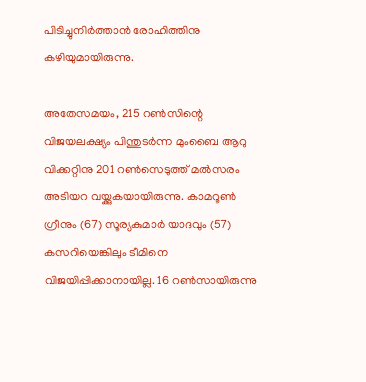പിടിച്ചുനിര്‍ത്താന്‍ രോഹിത്തിനു കഴിയുമായിരുന്നു.

അതേസമയം, 215 റണ്‍സിന്റെ വിജയലക്ഷ്യം പിന്തുടര്‍ന്ന മുംബൈ ആറു വിക്കറ്റിനു 201 റണ്‍സെടുത്ത് മല്‍സരം അടിയറ വയ്ക്കുകയായിരുന്നു. കാമറൂണ്‍ ഗ്രീനും (67) സൂര്യകുമാര്‍ യാദവും (57) കസറിയെങ്കിലും ടീമിനെ വിജയിപ്പിക്കാനായില്ല. 16 റണ്‍സായിരുന്നു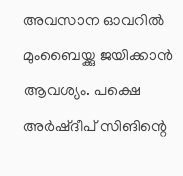അവസാന ഓവറില്‍ മുംബൈയ്ക്കു ജയിക്കാന്‍ ആവശ്യം. പക്ഷെ അര്‍ഷ്ദീപ് സിങിന്റെ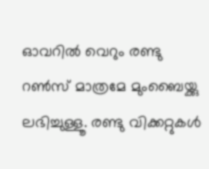ഓവറില്‍ വെറും രണ്ടു റണ്‍സ് മാത്രമേ മുംബൈയ്ക്കു ലഭിച്ചുള്ളൂ. രണ്ടു വിക്കറ്റുകള്‍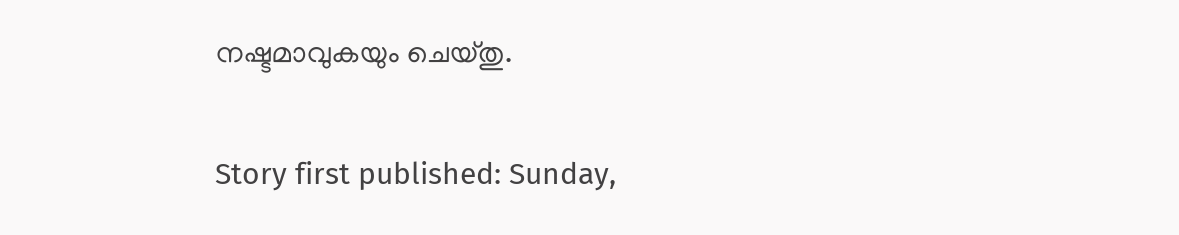നഷ്ടമാവുകയും ചെയ്തു.

Story first published: Sunday,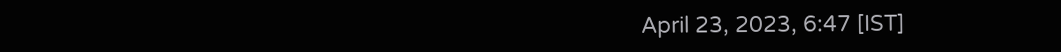April 23, 2023, 6:47 [IST]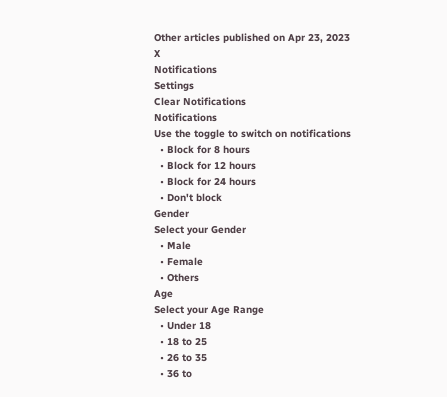Other articles published on Apr 23, 2023
X
Notifications
Settings
Clear Notifications
Notifications
Use the toggle to switch on notifications
  • Block for 8 hours
  • Block for 12 hours
  • Block for 24 hours
  • Don't block
Gender
Select your Gender
  • Male
  • Female
  • Others
Age
Select your Age Range
  • Under 18
  • 18 to 25
  • 26 to 35
  • 36 to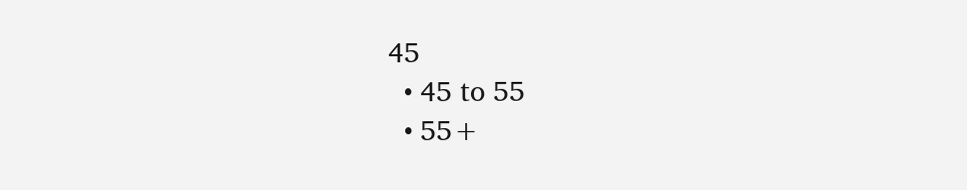45
  • 45 to 55
  • 55+